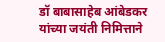डॉ बाबासाहेब आंबेडकर यांच्या जयंती निमित्ताने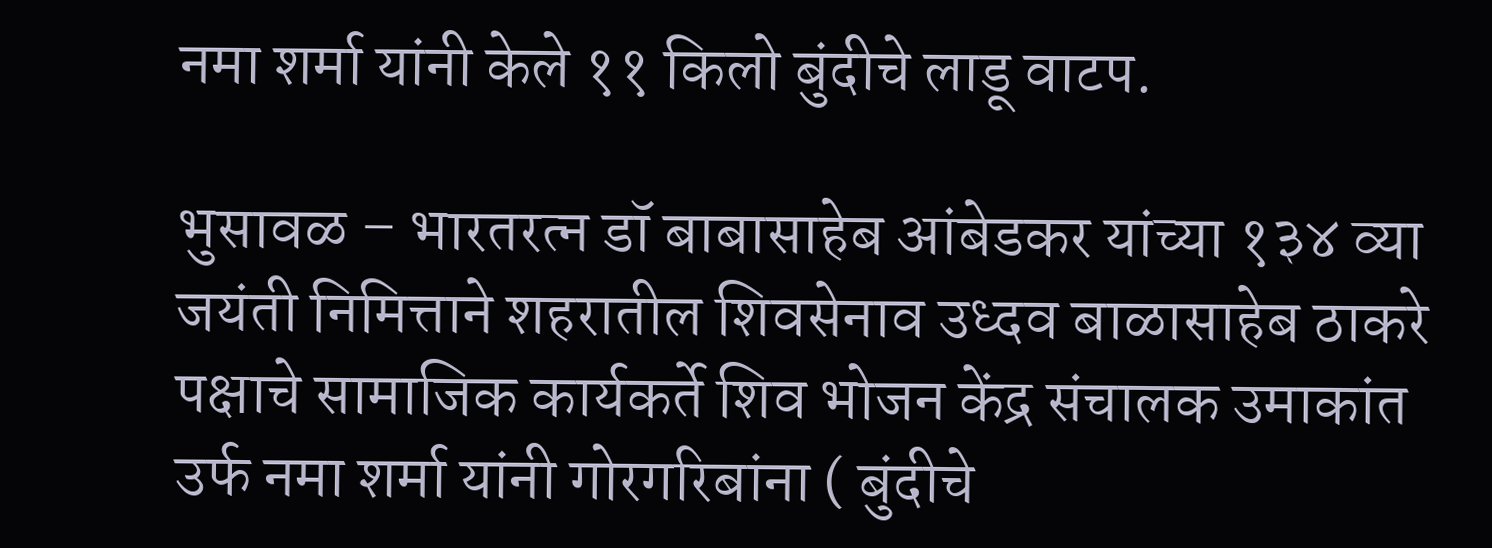नमा शर्मा यांनी केले ११ किलो बुंदीचे लाडू वाटप.

भुसावळ – भारतरत्न डॉ बाबासाहेब आंबेडकर यांच्या १३४ व्या जयंती निमित्ताने शहरातील शिवसेनाव उध्दव बाळासाहेब ठाकरे पक्षाचे सामाजिक कार्यकर्ते शिव भोजन केंद्र संचालक उमाकांत उर्फ नमा शर्मा यांनी गोरगरिबांना ( बुंदीचे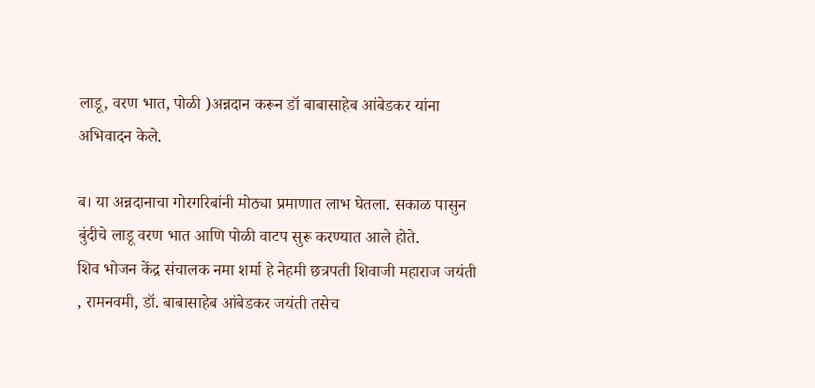लाडू, वरण भात, पोळी )अन्नदान करून डॉ बाबासाहेब आंबेडकर यांना अभिवादन केले.

ब। या अन्नदानाचा गोरगरिबांनी मोठ्या प्रमाणात लाभ घेतला. सकाळ पासुन बुंदीचे लाडू वरण भात आणि पोळी वाटप सुरू करण्यात आले होते.
शिव भोजन केंद्र संचालक नमा शर्मा हे नेहमी छत्रपती शिवाजी महाराज जयंती , रामनवमी, डॉ. बाबासाहेब आंबेडकर जयंती तसेच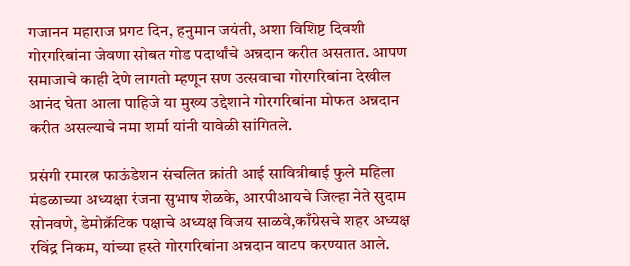गजानन महाराज प्रगट दिन, हनुमान जयंती, अशा विशिष्ट दिवशी गोरगरिबांना जेवणा सोबत गोड पदार्थांचे अन्नदान करीत असतात. आपण समाजाचे काही देणे लागतो म्हणून सण उत्सवाचा गोरगरिबांना देखील आनंद घेता आला पाहिजे या मुख्य उद्देशाने गोरगरिबांना मोफत अन्नदान करीत असल्याचे नमा शर्मा यांनी यावेळी सांगितले.

प्रसंगी रमारत्न फाऊंडेशन संचलित क्रांती आई सावित्रीबाई फुले महिला मंडळाच्या अध्यक्षा रंजना सुभाष शेळके, आरपीआयचे जिल्हा नेते सुदाम सोनवणे, डेमोक्रॅटिक पक्षाचे अध्यक्ष विजय साळवे,काँग्रेसचे शहर अध्यक्ष रविंद्र निकम, यांच्या हस्ते गोरगरिबांना अन्नदान वाटप करण्यात आले.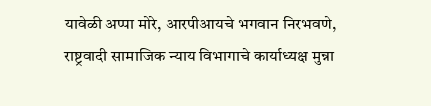यावेळी अप्पा मोरे, आरपीआयचे भगवान निरभवणे, राष्ट्रवादी सामाजिक न्याय विभागाचे कार्याध्यक्ष मुन्ना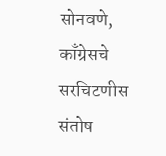सोनवणे, काँग्रेसचे सरचिटणीस संतोष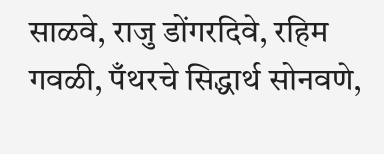साळवे, राजु डोंगरदिवे, रहिम गवळी, पँथरचे सिद्धार्थ सोनवणे,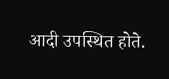आदी उपस्थित होते.